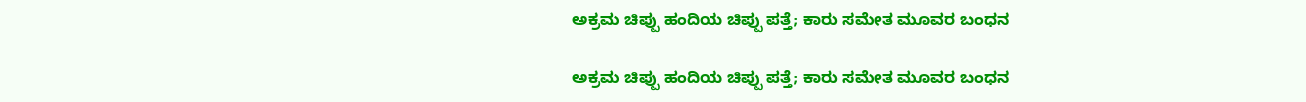ಅಕ್ರಮ ಚಿಪ್ಪು ಹಂದಿಯ ಚಿಪ್ಪು ಪತ್ತೆ; ಕಾರು ಸಮೇತ ಮೂವರ ಬಂಧನ

ಅಕ್ರಮ ಚಿಪ್ಪು ಹಂದಿಯ ಚಿಪ್ಪು ಪತ್ತೆ; ಕಾರು ಸಮೇತ ಮೂವರ ಬಂಧನ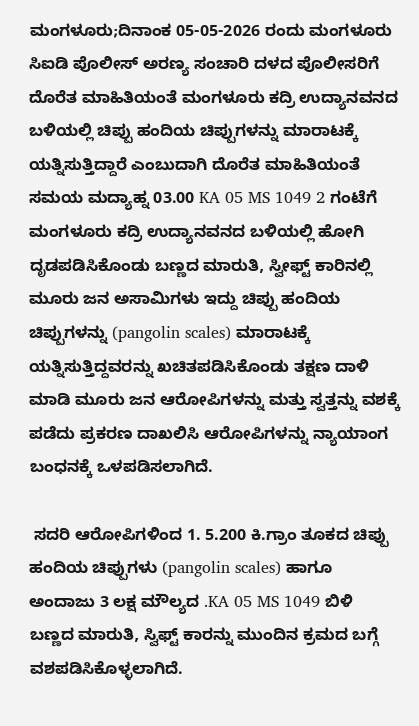ಮಂಗಳೂರು;ದಿನಾಂಕ 05-05-2026 ರಂದು ಮಂಗಳೂರು ಸಿಐಡಿ ಪೊಲೀಸ್ ಅರಣ್ಯ ಸಂಚಾರಿ ದಳದ ಪೊಲೀಸರಿಗೆ ದೊರೆತ ಮಾಹಿತಿಯಂತೆ ಮಂಗಳೂರು ಕದ್ರಿ ಉದ್ಯಾನವನದ ಬಳಿಯಲ್ಲಿ ಚಿಪ್ಪು ಹಂದಿಯ ಚಿಪ್ಪುಗಳನ್ನು ಮಾರಾಟಕ್ಕೆ ಯತ್ನಿಸುತ್ತಿದ್ದಾರೆ ಎಂಬುದಾಗಿ ದೊರೆತ ಮಾಹಿತಿಯಂತೆ ಸಮಯ ಮದ್ಯಾಹ್ನ 03.00 KA 05 MS 1049 2 ಗಂಟೆಗೆ ಮಂಗಳೂರು ಕದ್ರಿ ಉದ್ಯಾನವನದ ಬಳಿಯಲ್ಲಿ ಹೋಗಿ ದೃಡಪಡಿಸಿಕೊಂಡು ಬಣ್ಣದ ಮಾರುತಿ, ಸ್ವೀಫ್ಟ್ ಕಾರಿನಲ್ಲಿ ಮೂರು ಜನ ಅಸಾಮಿಗಳು ಇದ್ದು ಚಿಪ್ಪು ಹಂದಿಯ ಚಿಪ್ಪುಗಳನ್ನು (pangolin scales) ಮಾರಾಟಕ್ಕೆ ಯತ್ನಿಸುತ್ತಿದ್ದವರನ್ನು ಖಚಿತಪಡಿಸಿಕೊಂಡು ತಕ್ಷಣ ದಾಳಿ ಮಾಡಿ ಮೂರು ಜನ ಆರೋಪಿಗಳನ್ನು ಮತ್ತು ಸ್ವತ್ತನ್ನು ವಶಕ್ಕೆ ಪಡೆದು ಪ್ರಕರಣ ದಾಖಲಿಸಿ ಆರೋಪಿಗಳನ್ನು ನ್ಯಾಯಾಂಗ ಬಂಧನಕ್ಕೆ ಒಳಪಡಿಸಲಾಗಿದೆ.

 ಸದರಿ ಆರೋಪಿಗಳಿಂದ 1. 5.200 ಕಿ.ಗ್ರಾಂ ತೂಕದ ಚಿಪ್ಪು ಹಂದಿಯ ಚಿಪ್ಪುಗಳು (pangolin scales) ಹಾಗೂ ಅಂದಾಜು 3 ಲಕ್ಷ ಮೌಲ್ಯದ .KA 05 MS 1049 ಬಿಳಿ ಬಣ್ಣದ ಮಾರುತಿ, ಸ್ವಿಫ್ಟ್ ಕಾರನ್ನು ಮುಂದಿನ ಕ್ರಮದ ಬಗ್ಗೆ ವಶಪಡಿಸಿಕೊಳ್ಳಲಾಗಿದೆ.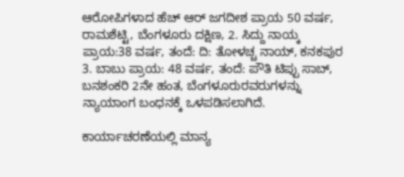ಆರೋಪಿಗಳಾದ ಹೆಚ್ ಆರ್ ಜಗದೀಶ ಪ್ರಾಯ 50 ವರ್ಷ, ರಾಮಶೆಟ್ಟಿ, ಬೆಂಗಳೂರು ದಕ್ಷಿಣ, 2. ಸಿದ್ದು ನಾಯ್ಕ ಪ್ರಾಯ:38 ವರ್ಷ, ತಂದೆ: ದಿ: ತೋಳಚ್ಚ ನಾಯ್, ಕನಕಪುರ 3. ಬಾಬು ಪ್ರಾಯ: 48 ವರ್ಷ, ತಂದೆ: ಪೌತಿ ಟಿಪ್ಪು ಸಾಬ್, ಬನಶಂಕರಿ 2ನೇ ಹಂತ, ಬೆಂಗಳೂರುರವರುಗಳನ್ನು ನ್ಯಾಯಾಂಗ ಬಂಧನಕ್ಕೆ ಒಳಪಡಿಸಲಾಗಿದೆ.

ಕಾರ್ಯಾಚರಣೆಯಲ್ಲಿ ಮಾನ್ಯ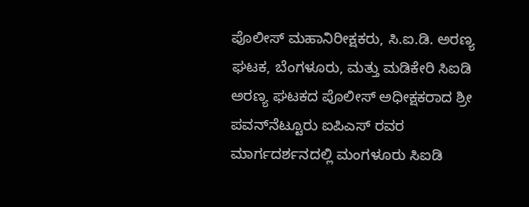ಪೊಲೀಸ್ ಮಹಾನಿರೀಕ್ಷಕರು, ಸಿ.ಐ.ಡಿ. ಅರಣ್ಯ ಘಟಕ, ಬೆಂಗಳೂರು, ಮತ್ತು ಮಡಿಕೇರಿ ಸಿಐಡಿ ಅರಣ್ಯ ಘಟಕದ ಪೊಲೀಸ್ ಅಧೀಕ್ಷಕರಾದ ಶ್ರೀ ಪವನ್‌ನೆಟ್ಟೂರು ಐಪಿಎಸ್ ರವರ ಮಾರ್ಗದರ್ಶನದಲ್ಲಿ ಮಂಗಳೂರು ಸಿಐಡಿ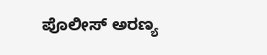ಪೊಲೀಸ್ ಅರಣ್ಯ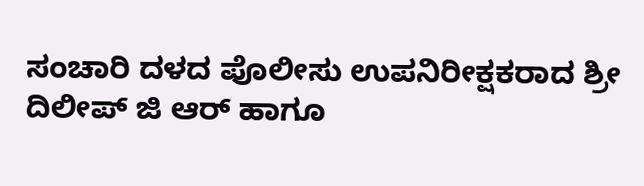ಸಂಚಾರಿ ದಳದ ಪೊಲೀಸು ಉಪನಿರೀಕ್ಷಕರಾದ ಶ್ರೀ ದಿಲೀಪ್ ಜಿ ಆರ್ ಹಾಗೂ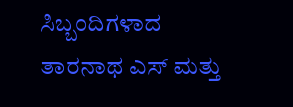ಸಿಬ್ಬಂದಿಗಳಾದ ತಾರನಾಥ ಎಸ್ ಮತ್ತು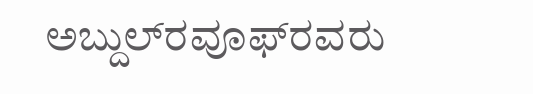ಅಬ್ದುಲ್‌ರವೂಫ್‌ರವರು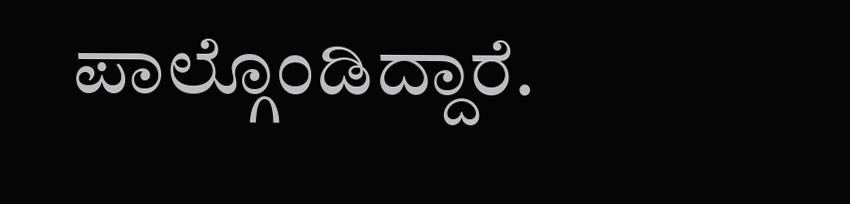ಪಾಲ್ಗೊಂಡಿದ್ದಾರೆ.